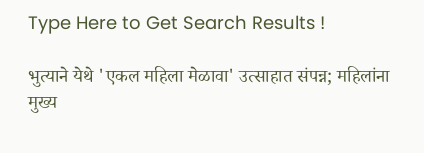Type Here to Get Search Results !

भुत्याने येथे 'एकल महिला मेळावा' उत्साहात संपन्न; महिलांना मुख्य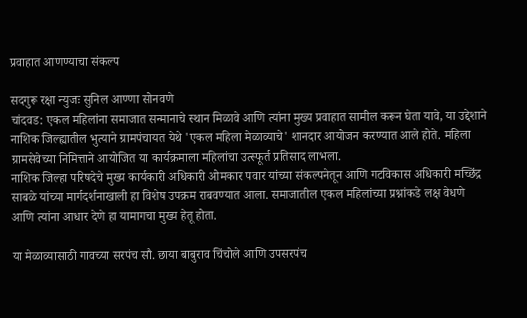प्रवाहात आणण्याचा संकल्प

सदगुरू रक्षा न्युजः सुनिल आण्णा सोनवणे
चांदवड: एकल महिलांना समाजात सन्मानाचे स्थान मिळावे आणि त्यांना मुख्य प्रवाहात सामील करून घेता यावे, या उद्देशाने नाशिक जिल्ह्यातील भुत्याने ग्रामपंचायत येथे 'एकल महिला मेळाव्याचे' शानदार आयोजन करण्यात आले होते. महिला ग्रामसेवेच्या निमित्ताने आयोजित या कार्यक्रमाला महिलांचा उत्स्फूर्त प्रतिसाद लाभला.
नाशिक जिल्हा परिषदेचे मुख्य कार्यकारी अधिकारी ओमकार पवार यांच्या संकल्पनेतून आणि गटविकास अधिकारी मच्छिंद्र साबळे यांच्या मार्गदर्शनाखाली हा विशेष उपक्रम राबवण्यात आला. समाजातील एकल महिलांच्या प्रश्नांकडे लक्ष वेधणे आणि त्यांना आधार देणे हा यामागचा मुख्य हेतू होता.

या मेळाव्यासाठी गावच्या सरपंच सौ. छाया बाबुराव चिंचोले आणि उपसरपंच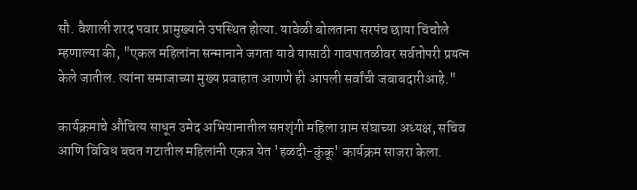सौ. वैशाली शरद पवार प्रामुख्याने उपस्थित होत्या. यावेळी बोलताना सरपंच छाया चिंचोले म्हणाल्या की, "एकल महिलांना सन्मानाने जगता यावे यासाठी गावपातळीवर सर्वतोपरी प्रयत्न केले जातील. त्यांना समाजाच्या मुख्य प्रवाहात आणणे ही आपली सर्वांची जबाबदारीआहे."

कार्यक्रमाचे औचित्य साधून उमेद अभियानातील सप्तशृंगी महिला ग्राम संघाच्या अध्यक्ष, सचिव आणि विविध बचत गटातील महिलांनी एकत्र येत 'हळदी-कुंकू' कार्यक्रम साजरा केला.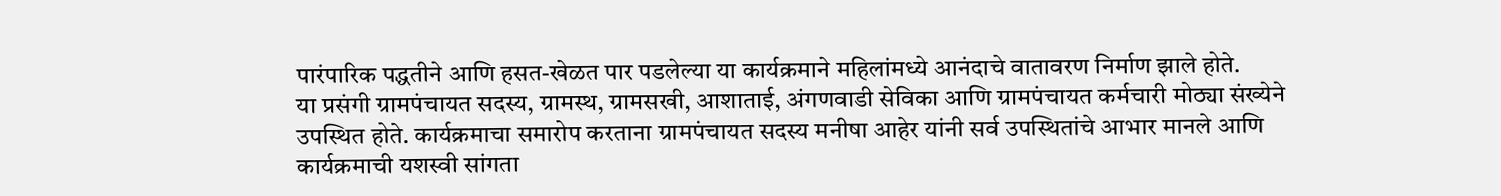पारंपारिक पद्धतीने आणि हसत-खेळत पार पडलेल्या या कार्यक्रमाने महिलांमध्ये आनंदाचे वातावरण निर्माण झाले होते.
या प्रसंगी ग्रामपंचायत सदस्य, ग्रामस्थ, ग्रामसखी, आशाताई, अंगणवाडी सेविका आणि ग्रामपंचायत कर्मचारी मोठ्या संख्येने उपस्थित होते. कार्यक्रमाचा समारोप करताना ग्रामपंचायत सदस्य मनीषा आहेर यांनी सर्व उपस्थितांचे आभार मानले आणि कार्यक्रमाची यशस्वी सांगता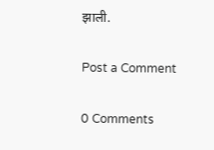झाली.

Post a Comment

0 Comments